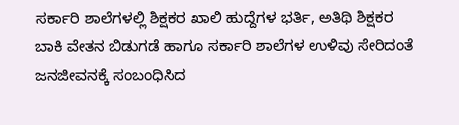ಸರ್ಕಾರಿ ಶಾಲೆಗಳಲ್ಲಿ ಶಿಕ್ಷಕರ ಖಾಲಿ ಹುದ್ದೆಗಳ ಭರ್ತಿ, ಅತಿಥಿ ಶಿಕ್ಷಕರ ಬಾಕಿ ವೇತನ ಬಿಡುಗಡೆ ಹಾಗೂ ಸರ್ಕಾರಿ ಶಾಲೆಗಳ ಉಳಿವು ಸೇರಿದಂತೆ ಜನಜೀವನಕ್ಕೆ ಸಂಬಂಧಿಸಿದ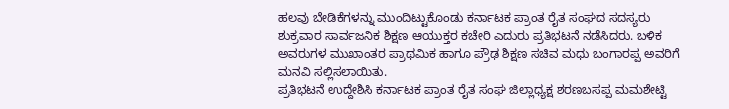ಹಲವು ಬೇಡಿಕೆಗಳನ್ನು ಮುಂದಿಟ್ಟುಕೊಂಡು ಕರ್ನಾಟಕ ಪ್ರಾಂತ ರೈತ ಸಂಘದ ಸದಸ್ಯರು ಶುಕ್ರವಾರ ಸಾರ್ವಜನಿಕ ಶಿಕ್ಷಣ ಆಯುಕ್ತರ ಕಚೇರಿ ಎದುರು ಪ್ರತಿಭಟನೆ ನಡೆಸಿದರು. ಬಳಿಕ ಅವರುಗಳ ಮುಖಾಂತರ ಪ್ರಾಥಮಿಕ ಹಾಗೂ ಪ್ರೌಢ ಶಿಕ್ಷಣ ಸಚಿವ ಮಧು ಬಂಗಾರಪ್ಪ ಅವರಿಗೆ ಮನವಿ ಸಲ್ಲಿಸಲಾಯಿತು.
ಪ್ರತಿಭಟನೆ ಉದ್ದೇಶಿಸಿ ಕರ್ನಾಟಕ ಪ್ರಾಂತ ರೈತ ಸಂಘ ಜಿಲ್ಲಾಧ್ಯಕ್ಷ ಶರಣಬಸಪ್ಪ ಮಮಶೇಟ್ಟಿ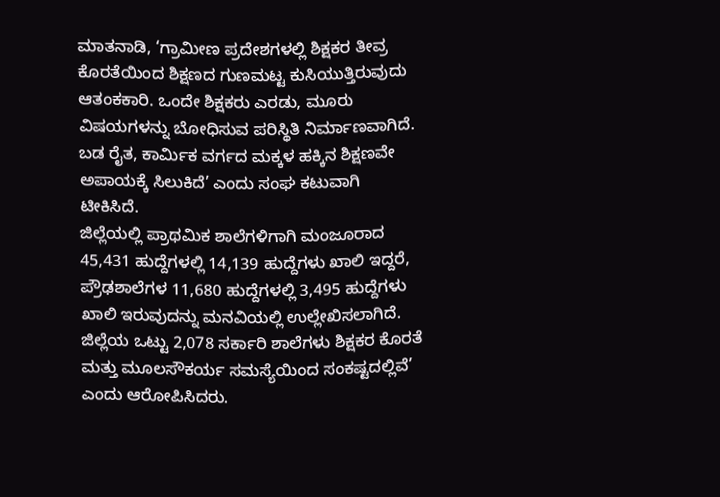ಮಾತನಾಡಿ, ‘ಗ್ರಾಮೀಣ ಪ್ರದೇಶಗಳಲ್ಲಿ ಶಿಕ್ಷಕರ ತೀವ್ರ ಕೊರತೆಯಿಂದ ಶಿಕ್ಷಣದ ಗುಣಮಟ್ಟ ಕುಸಿಯುತ್ತಿರುವುದು ಆತಂಕಕಾರಿ. ಒಂದೇ ಶಿಕ್ಷಕರು ಎರಡು, ಮೂರು ವಿಷಯಗಳನ್ನು ಬೋಧಿಸುವ ಪರಿಸ್ಥಿತಿ ನಿರ್ಮಾಣವಾಗಿದೆ. ಬಡ ರೈತ, ಕಾರ್ಮಿಕ ವರ್ಗದ ಮಕ್ಕಳ ಹಕ್ಕಿನ ಶಿಕ್ಷಣವೇ ಅಪಾಯಕ್ಕೆ ಸಿಲುಕಿದೆ’ ಎಂದು ಸಂಘ ಕಟುವಾಗಿ ಟೀಕಿಸಿದೆ.
ಜಿಲ್ಲೆಯಲ್ಲಿ ಪ್ರಾಥಮಿಕ ಶಾಲೆಗಳಿಗಾಗಿ ಮಂಜೂರಾದ 45,431 ಹುದ್ದೆಗಳಲ್ಲಿ 14,139 ಹುದ್ದೆಗಳು ಖಾಲಿ ಇದ್ದರೆ, ಪ್ರೌಢಶಾಲೆಗಳ 11,680 ಹುದ್ದೆಗಳಲ್ಲಿ 3,495 ಹುದ್ದೆಗಳು ಖಾಲಿ ಇರುವುದನ್ನು ಮನವಿಯಲ್ಲಿ ಉಲ್ಲೇಖಿಸಲಾಗಿದೆ. ಜಿಲ್ಲೆಯ ಒಟ್ಟು 2,078 ಸರ್ಕಾರಿ ಶಾಲೆಗಳು ಶಿಕ್ಷಕರ ಕೊರತೆ ಮತ್ತು ಮೂಲಸೌಕರ್ಯ ಸಮಸ್ಯೆಯಿಂದ ಸಂಕಷ್ಟದಲ್ಲಿವೆ’ ಎಂದು ಆರೋಪಿಸಿದರು.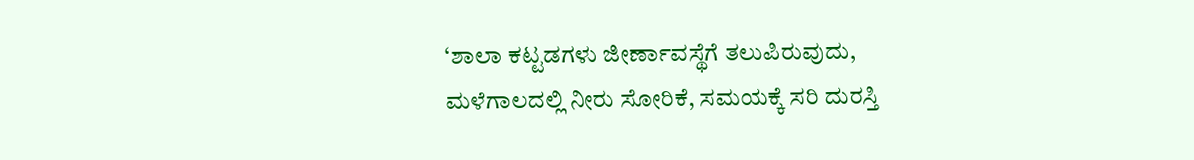‘ಶಾಲಾ ಕಟ್ಟಡಗಳು ಜೀರ್ಣಾವಸ್ಥೆಗೆ ತಲುಪಿರುವುದು, ಮಳೆಗಾಲದಲ್ಲಿ ನೀರು ಸೋರಿಕೆ, ಸಮಯಕ್ಕೆ ಸರಿ ದುರಸ್ತಿ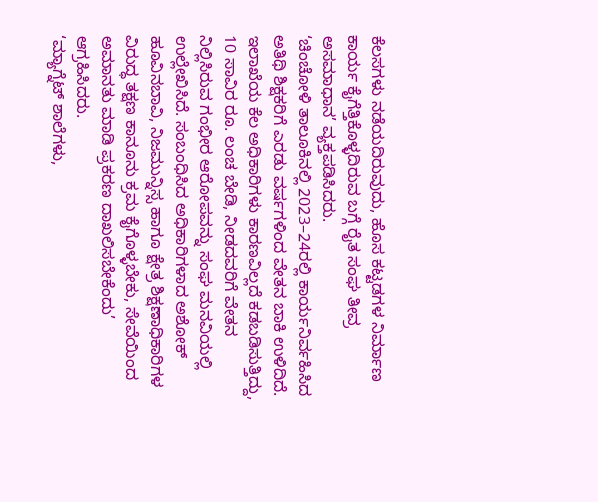ಕೆಲಸಗಳು ನಡೆಯದಿರುವುದು, ಹೊಸ ಕಟ್ಟಡಗಳ ನಿರ್ಮಾಣ ಕಾರ್ಯ ಕೈಗೆತ್ತಿಕೊಳ್ಳದಿರುವ ಬಗ್ಗೆ ರೈತ ಸಂಘ ತೀವ್ರ ಅಸಮಾಧಾನ’ ವ್ಯಕ್ತಪಡಿಸಿದರು.
‘ಚಿಂಚೋಳಿ ತಾಲೂಕಿನಲ್ಲಿ 2023–24ರಲ್ಲಿ ಕಾರ್ಯನಿರ್ವಹಿಸಿದ ಅತಿಥಿ ಶಿಕ್ಷಕರಿಗೆ ಎರಡು ವರ್ಷಗಳಿಂದ ವೇತನ ಬಾಕಿ ಉಳಿದಿದೆ. ಇಲಾಖೆಯ ಕೆಲ ಅಧಿಕಾರಿಗಳು ಕಾರಣವಿಲ್ಲದೆ ಕಡಬಡಿಸುತ್ತಿದ್ದು, 10 ಸಾವಿರ ರೂ. ಲಂಚ ಬೇಡಿ, ನೀಡದವರಿಗೆ ವೇತನ ನಿಲ್ಲಿಸಿರುವ ಗಂಭೀರ ಆರೋಪವನ್ನು ಸಂಘ ಮನವಿಯಲ್ಲಿ ಉಲ್ಲೇಖಿಸಿದೆ. ಸಂಬಂಧಿಸಿದ ಅಧಿಕಾರಿಗಳಾದ ಅಶೋಕ್ ಹೂವಿನಬಾವಿ, ನಿಜಮುನ್ನಿಸ್ಸ ಹಾಗೂ ಕ್ಷೇತ್ರ ಶಿಕ್ಷಣಾಧಿಕಾರಿಗಳ ವಿರುದ್ಧ ತಕ್ಷಣ ಕಾನೂನು ಕ್ರಮ ಕೈಗೊಳ್ಳಬೇಕು, ಸೇವೆಯಿಂದ ಅಮಾನತು ಮಾಡಿ ಪ್ರಕರಣ ದಾಖಲಿಸಬೇಕೆಂದು’ ಆಗ್ರಹಿಸಿದರು.
‘ಮ್ಯಾಗ್ನೆಟ್ ಶಾಲೆಗಳು,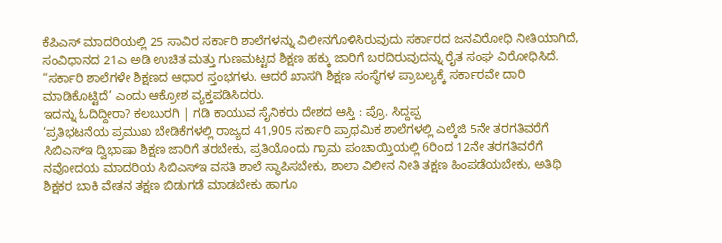ಕೆಪಿಎಸ್ ಮಾದರಿಯಲ್ಲಿ 25 ಸಾವಿರ ಸರ್ಕಾರಿ ಶಾಲೆಗಳನ್ನು ವಿಲೀನಗೊಳಿಸಿರುವುದು ಸರ್ಕಾರದ ಜನವಿರೋಧಿ ನೀತಿಯಾಗಿದೆ, ಸಂವಿಧಾನದ 21ಎ ಅಡಿ ಉಚಿತ ಮತ್ತು ಗುಣಮಟ್ಟದ ಶಿಕ್ಷಣ ಹಕ್ಕು ಜಾರಿಗೆ ಬರದಿರುವುದನ್ನು ರೈತ ಸಂಘ ವಿರೋಧಿಸಿದೆ. “ಸರ್ಕಾರಿ ಶಾಲೆಗಳೇ ಶಿಕ್ಷಣದ ಆಧಾರ ಸ್ತಂಭಗಳು. ಆದರೆ ಖಾಸಗಿ ಶಿಕ್ಷಣ ಸಂಸ್ಥೆಗಳ ಪ್ರಾಬಲ್ಯಕ್ಕೆ ಸರ್ಕಾರವೇ ದಾರಿ ಮಾಡಿಕೊಟ್ಟಿದೆ’ ಎಂದು ಆಕ್ರೋಶ ವ್ಯಕ್ತಪಡಿಸಿದರು.
ಇದನ್ನು ಓದಿದ್ದೀರಾ? ಕಲಬುರಗಿ | ಗಡಿ ಕಾಯುವ ಸೈನಿಕರು ದೇಶದ ಆಸ್ತಿ : ಪ್ರೊ. ಸಿದ್ದಪ್ಪ
‘ಪ್ರತಿಭಟನೆಯ ಪ್ರಮುಖ ಬೇಡಿಕೆಗಳಲ್ಲಿ ರಾಜ್ಯದ 41,905 ಸರ್ಕಾರಿ ಪ್ರಾಥಮಿಕ ಶಾಲೆಗಳಲ್ಲಿ ಎಲ್ಕೆಜಿ 5ನೇ ತರಗತಿವರೆಗೆ ಸಿಬಿಎಸ್ಇ ದ್ವಿಭಾಷಾ ಶಿಕ್ಷಣ ಜಾರಿಗೆ ತರಬೇಕು, ಪ್ರತಿಯೊಂದು ಗ್ರಾಮ ಪಂಚಾಯ್ತಿಯಲ್ಲಿ 6ರಿಂದ 12ನೇ ತರಗತಿವರೆಗೆ ನವೋದಯ ಮಾದರಿಯ ಸಿಬಿಎಸ್ಇ ವಸತಿ ಶಾಲೆ ಸ್ಥಾಪಿಸಬೇಕು, ಶಾಲಾ ವಿಲೀನ ನೀತಿ ತಕ್ಷಣ ಹಿಂಪಡೆಯಬೇಕು, ಅತಿಥಿ ಶಿಕ್ಷಕರ ಬಾಕಿ ವೇತನ ತಕ್ಷಣ ಬಿಡುಗಡೆ ಮಾಡಬೇಕು ಹಾಗೂ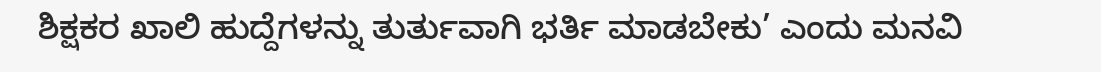ಶಿಕ್ಷಕರ ಖಾಲಿ ಹುದ್ದೆಗಳನ್ನು ತುರ್ತುವಾಗಿ ಭರ್ತಿ ಮಾಡಬೇಕು’ ಎಂದು ಮನವಿ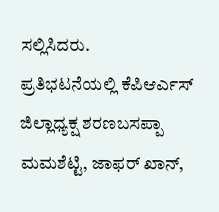ಸಲ್ಲಿಸಿದರು.
ಪ್ರತಿಭಟನೆಯಲ್ಲಿ ಕೆಪಿಆರ್ಎಸ್ ಜಿಲ್ಲಾಧ್ಯಕ್ಷ ಶರಣಬಸಪ್ಪಾ ಮಮಶೆಟ್ಟಿ, ಜಾಫರ್ ಖಾನ್,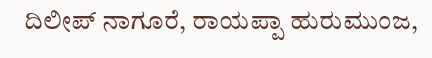ದಿಲೀಪ್ ನಾಗೂರೆ, ರಾಯಪ್ಪಾ ಹುರುಮುಂಜ,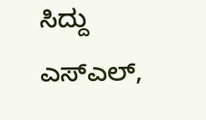ಸಿದ್ದು ಎಸ್ಎಲ್,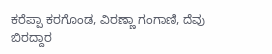ಕರೆಪ್ಪಾ ಕರಗೊಂಡ, ವಿರಣ್ಣಾ ಗಂಗಾಣಿ, ದೆವು ಬಿರದ್ದಾರ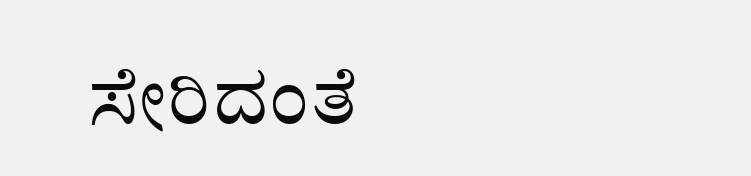ಸೇರಿದಂತೆ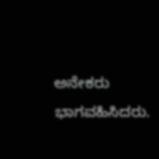ಅನೇಕರು ಭಾಗವಹಿಸಿದರು.